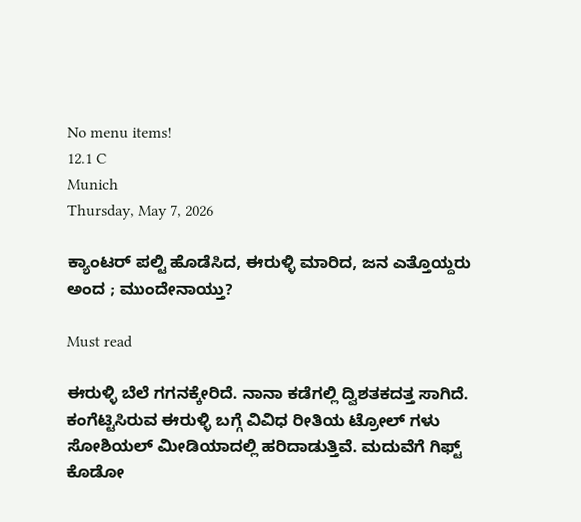No menu items!
12.1 C
Munich
Thursday, May 7, 2026

ಕ್ಯಾಂಟರ್ ಪಲ್ಟಿ ಹೊಡೆಸಿದ, ಈರುಳ್ಳಿ ಮಾರಿದ, ಜನ ಎತ್ತೊಯ್ದರು ಅಂದ ; ಮುಂದೇನಾಯ್ತು?

Must read

ಈರುಳ್ಳಿ ಬೆಲೆ ಗಗನಕ್ಕೇರಿದೆ. ನಾನಾ ಕಡೆಗಲ್ಲಿ ದ್ವಿಶತಕದತ್ತ ಸಾಗಿದೆ. ಕಂಗೆಟ್ಟಿಸಿರುವ ಈರುಳ್ಳಿ ಬಗ್ಗೆ ವಿವಿಧ ರೀತಿಯ ಟ್ರೋಲ್ ಗಳು ಸೋಶಿಯಲ್ ಮೀಡಿಯಾದಲ್ಲಿ ಹರಿದಾಡುತ್ತಿವೆ. ಮದುವೆಗೆ ಗಿಫ್ಟ್ ಕೊಡೋ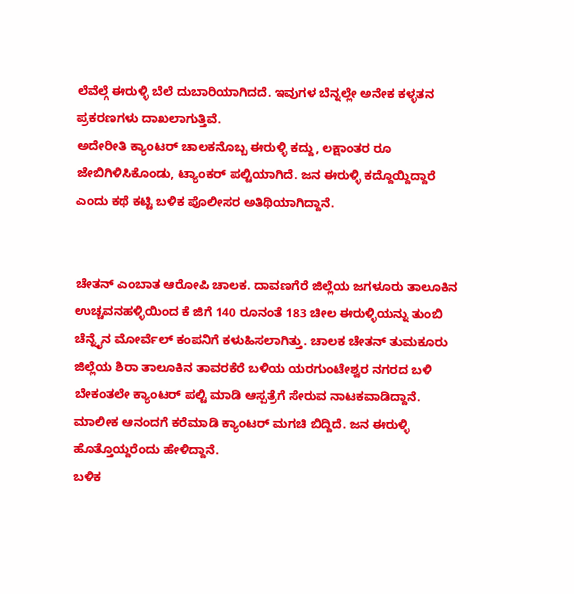ಲೆವೆಲ್ಗೆ ಈರುಳ್ಳಿ ಬೆಲೆ ದುಬಾರಿಯಾಗಿದದೆ. ಇವುಗಳ ಬೆನ್ನಲ್ಲೇ ಅನೇಕ ಕಳ್ಳತನ ಪ್ರಕರಣಗಳು ದಾಖಲಾಗುತ್ತಿವೆ.
ಅದೇರೀತಿ ಕ್ಯಾಂಟರ್ ಚಾಲಕನೊಬ್ಬ ಈರುಳ್ಳಿ ಕದ್ದು, ಲಕ್ಷಾಂತರ ರೂ ಜೇಬಿಗಿಳಿಸಿಕೊಂಡು, ಟ್ಯಾಂಕರ್ ಪಲ್ಟಿಯಾಗಿದೆ. ಜನ ಈರುಳ್ಳಿ ಕದ್ದೊಯ್ದಿದ್ದಾರೆ ಎಂದು ಕಥೆ ಕಟ್ಟಿ ಬಳಿಕ ಪೊಲೀಸರ ಅತಿಥಿಯಾಗಿದ್ದಾನೆ.


ಚೇತನ್ ಎಂಬಾತ ಆರೋಪಿ ಚಾಲಕ. ದಾವಣಗೆರೆ ಜಿಲ್ಲೆಯ ಜಗಳೂರು ತಾಲೂಕಿನ ಉಚ್ಚವನಹಳ್ಳಿಯಿಂದ ಕೆ ಜಿಗೆ 140 ರೂನಂತೆ 183 ಚೀಲ ಈರುಳ್ಳಿಯನ್ನು ತುಂಬಿ ಚೆನ್ನೈನ ಮೋರ್ವೆಲ್ ಕಂಪನಿಗೆ ಕಳುಹಿಸಲಾಗಿತ್ತು. ಚಾಲಕ ಚೇತನ್ ತುಮಕೂರು ಜಿಲ್ಲೆಯ ಶಿರಾ ತಾಲೂಕಿನ ತಾವರಕೆರೆ ಬಳಿಯ ಯರಗುಂಟೇಶ್ವರ ನಗರದ ಬಳಿ ಬೇಕಂತಲೇ ಕ್ಯಾಂಟರ್ ಪಲ್ಟಿ ಮಾಡಿ ಆಸ್ಪತ್ರೆಗೆ ಸೇರುವ ನಾಟಕವಾಡಿದ್ದಾನೆ. ಮಾಲೀಕ ಆನಂದಗೆ ಕರೆಮಾಡಿ ಕ್ಯಾಂಟರ್ ಮಗಚಿ ಬಿದ್ದಿದೆ. ಜನ ಈರುಳ್ಳಿ ಹೊತ್ತೊಯ್ದರೆಂದು ಹೇಳಿದ್ದಾನೆ.
ಬಳಿಕ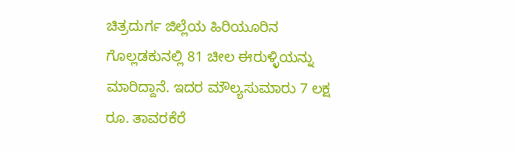ಚಿತ್ರದುರ್ಗ ಜಿಲ್ಲೆಯ ಹಿರಿಯೂರಿನ ಗೊಲ್ಲಡಕುನಲ್ಲಿ 81 ಚೀಲ ಈರುಳ್ಳಿಯನ್ನು ಮಾರಿದ್ದಾನೆ. ಇದರ ಮೌಲ್ಯಸುಮಾರು 7 ಲಕ್ಷ ರೂ. ತಾವರಕೆರೆ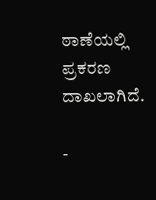ಠಾಣೆಯಲ್ಲಿ ಪ್ರಕರಣ ದಾಖಲಾಗಿದೆ.

-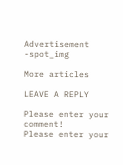Advertisement -spot_img

More articles

LEAVE A REPLY

Please enter your comment!
Please enter your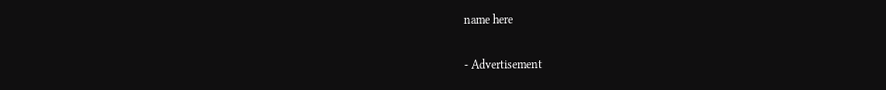name here

- Advertisement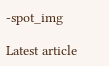-spot_img

Latest article